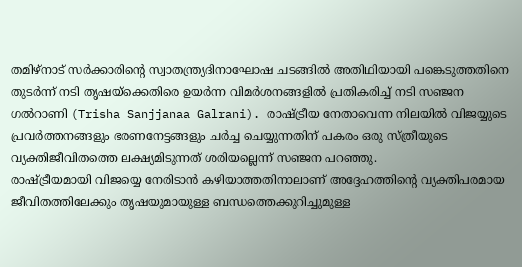തമിഴ്നാട് സർക്കാരിന്റെ സ്വാതന്ത്ര്യദിനാഘോഷ ചടങ്ങിൽ അതിഥിയായി പങ്കെടുത്തതിനെ തുടർന്ന് നടി തൃഷയ്ക്കെതിരെ ഉയർന്ന വിമർശനങ്ങളിൽ പ്രതികരിച്ച് നടി സഞ്ജന ഗൽറാണി (Trisha Sanjjanaa Galrani). രാഷ്ട്രീയ നേതാവെന്ന നിലയിൽ വിജയ്യുടെ പ്രവർത്തനങ്ങളും ഭരണനേട്ടങ്ങളും ചർച്ച ചെയ്യുന്നതിന് പകരം ഒരു സ്ത്രീയുടെ വ്യക്തിജീവിതത്തെ ലക്ഷ്യമിടുന്നത് ശരിയല്ലെന്ന് സഞ്ജന പറഞ്ഞു.
രാഷ്ട്രീയമായി വിജയ്യെ നേരിടാൻ കഴിയാത്തതിനാലാണ് അദ്ദേഹത്തിന്റെ വ്യക്തിപരമായ ജീവിതത്തിലേക്കും തൃഷയുമായുള്ള ബന്ധത്തെക്കുറിച്ചുമുള്ള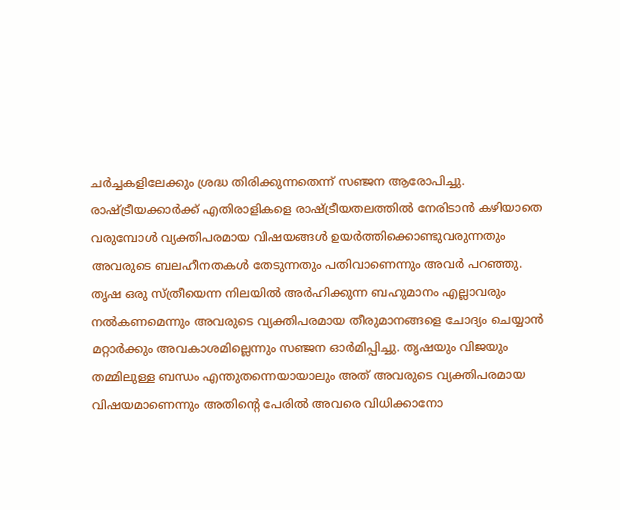ചർച്ചകളിലേക്കും ശ്രദ്ധ തിരിക്കുന്നതെന്ന് സഞ്ജന ആരോപിച്ചു. രാഷ്ട്രീയക്കാർക്ക് എതിരാളികളെ രാഷ്ട്രീയതലത്തിൽ നേരിടാൻ കഴിയാതെ വരുമ്പോൾ വ്യക്തിപരമായ വിഷയങ്ങൾ ഉയർത്തിക്കൊണ്ടുവരുന്നതും അവരുടെ ബലഹീനതകൾ തേടുന്നതും പതിവാണെന്നും അവർ പറഞ്ഞു.
തൃഷ ഒരു സ്ത്രീയെന്ന നിലയിൽ അർഹിക്കുന്ന ബഹുമാനം എല്ലാവരും നൽകണമെന്നും അവരുടെ വ്യക്തിപരമായ തീരുമാനങ്ങളെ ചോദ്യം ചെയ്യാൻ മറ്റാർക്കും അവകാശമില്ലെന്നും സഞ്ജന ഓർമിപ്പിച്ചു. തൃഷയും വിജയും തമ്മിലുള്ള ബന്ധം എന്തുതന്നെയായാലും അത് അവരുടെ വ്യക്തിപരമായ വിഷയമാണെന്നും അതിന്റെ പേരിൽ അവരെ വിധിക്കാനോ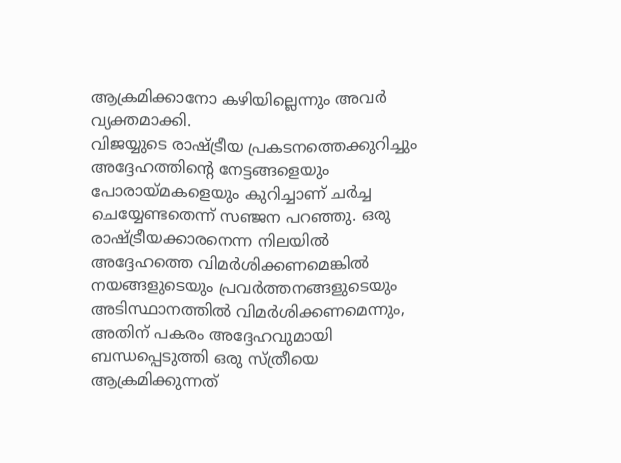ആക്രമിക്കാനോ കഴിയില്ലെന്നും അവർ വ്യക്തമാക്കി.
വിജയ്യുടെ രാഷ്ട്രീയ പ്രകടനത്തെക്കുറിച്ചും അദ്ദേഹത്തിന്റെ നേട്ടങ്ങളെയും പോരായ്മകളെയും കുറിച്ചാണ് ചർച്ച ചെയ്യേണ്ടതെന്ന് സഞ്ജന പറഞ്ഞു. ഒരു രാഷ്ട്രീയക്കാരനെന്ന നിലയിൽ അദ്ദേഹത്തെ വിമർശിക്കണമെങ്കിൽ നയങ്ങളുടെയും പ്രവർത്തനങ്ങളുടെയും അടിസ്ഥാനത്തിൽ വിമർശിക്കണമെന്നും, അതിന് പകരം അദ്ദേഹവുമായി ബന്ധപ്പെടുത്തി ഒരു സ്ത്രീയെ ആക്രമിക്കുന്നത്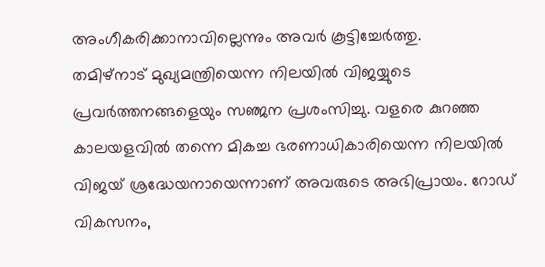അംഗീകരിക്കാനാവില്ലെന്നും അവർ കൂട്ടിച്ചേർത്തു.
തമിഴ്നാട് മുഖ്യമന്ത്രിയെന്ന നിലയിൽ വിജയ്യുടെ പ്രവർത്തനങ്ങളെയും സഞ്ജന പ്രശംസിച്ചു. വളരെ കുറഞ്ഞ കാലയളവിൽ തന്നെ മികച്ച ഭരണാധികാരിയെന്ന നിലയിൽ വിജയ് ശ്രദ്ധേയനായെന്നാണ് അവരുടെ അഭിപ്രായം. റോഡ് വികസനം,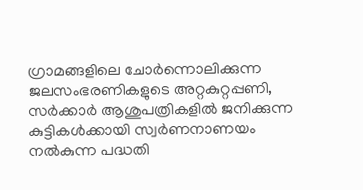ഗ്രാമങ്ങളിലെ ചോർന്നൊലിക്കുന്ന ജലസംഭരണികളുടെ അറ്റകുറ്റപ്പണി, സർക്കാർ ആശുപത്രികളിൽ ജനിക്കുന്ന കുട്ടികൾക്കായി സ്വർണനാണയം നൽകുന്ന പദ്ധതി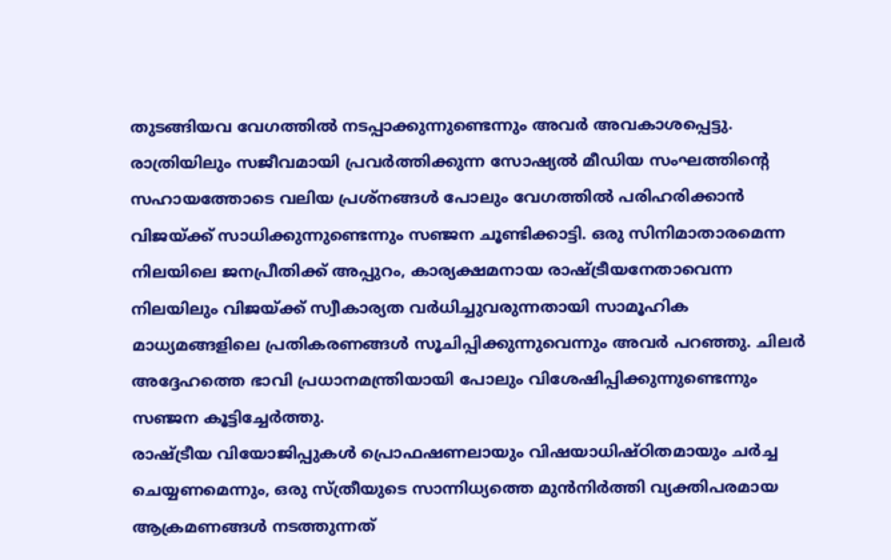തുടങ്ങിയവ വേഗത്തിൽ നടപ്പാക്കുന്നുണ്ടെന്നും അവർ അവകാശപ്പെട്ടു.
രാത്രിയിലും സജീവമായി പ്രവർത്തിക്കുന്ന സോഷ്യൽ മീഡിയ സംഘത്തിന്റെ സഹായത്തോടെ വലിയ പ്രശ്നങ്ങൾ പോലും വേഗത്തിൽ പരിഹരിക്കാൻ വിജയ്ക്ക് സാധിക്കുന്നുണ്ടെന്നും സഞ്ജന ചൂണ്ടിക്കാട്ടി. ഒരു സിനിമാതാരമെന്ന നിലയിലെ ജനപ്രീതിക്ക് അപ്പുറം, കാര്യക്ഷമനായ രാഷ്ട്രീയനേതാവെന്ന നിലയിലും വിജയ്ക്ക് സ്വീകാര്യത വർധിച്ചുവരുന്നതായി സാമൂഹിക മാധ്യമങ്ങളിലെ പ്രതികരണങ്ങൾ സൂചിപ്പിക്കുന്നുവെന്നും അവർ പറഞ്ഞു. ചിലർ അദ്ദേഹത്തെ ഭാവി പ്രധാനമന്ത്രിയായി പോലും വിശേഷിപ്പിക്കുന്നുണ്ടെന്നും സഞ്ജന കൂട്ടിച്ചേർത്തു.
രാഷ്ട്രീയ വിയോജിപ്പുകൾ പ്രൊഫഷണലായും വിഷയാധിഷ്ഠിതമായും ചർച്ച ചെയ്യണമെന്നും, ഒരു സ്ത്രീയുടെ സാന്നിധ്യത്തെ മുൻനിർത്തി വ്യക്തിപരമായ ആക്രമണങ്ങൾ നടത്തുന്നത്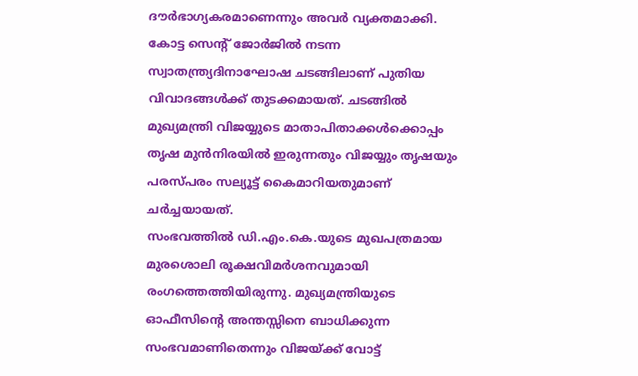ദൗർഭാഗ്യകരമാണെന്നും അവർ വ്യക്തമാക്കി.
കോട്ട സെന്റ് ജോർജിൽ നടന്ന സ്വാതന്ത്ര്യദിനാഘോഷ ചടങ്ങിലാണ് പുതിയ വിവാദങ്ങൾക്ക് തുടക്കമായത്. ചടങ്ങിൽ മുഖ്യമന്ത്രി വിജയ്യുടെ മാതാപിതാക്കൾക്കൊപ്പം തൃഷ മുൻനിരയിൽ ഇരുന്നതും വിജയ്യും തൃഷയും പരസ്പരം സല്യൂട്ട് കൈമാറിയതുമാണ് ചർച്ചയായത്.
സംഭവത്തിൽ ഡി.എം.കെ.യുടെ മുഖപത്രമായ മുരശൊലി രൂക്ഷവിമർശനവുമായി രംഗത്തെത്തിയിരുന്നു. മുഖ്യമന്ത്രിയുടെ ഓഫീസിന്റെ അന്തസ്സിനെ ബാധിക്കുന്ന സംഭവമാണിതെന്നും വിജയ്ക്ക് വോട്ട്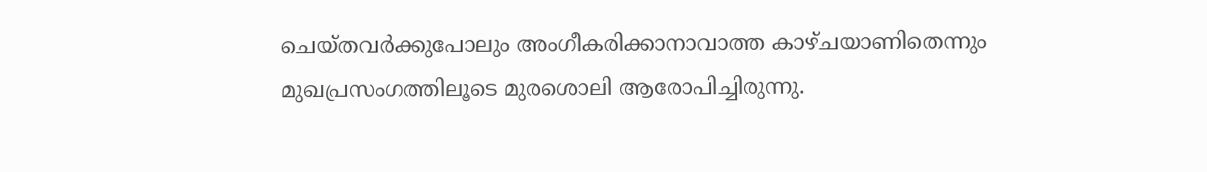ചെയ്തവർക്കുപോലും അംഗീകരിക്കാനാവാത്ത കാഴ്ചയാണിതെന്നും മുഖപ്രസംഗത്തിലൂടെ മുരശൊലി ആരോപിച്ചിരുന്നു.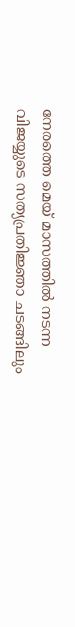നേരത്തെ മെയ് മാസത്തിൽ നടന്ന വിജയ്യുടെ സത്യപ്രതിജ്ഞാ ചടങ്ങിലും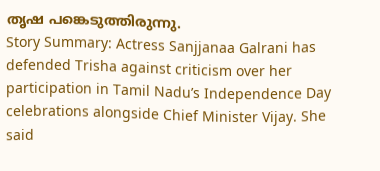തൃഷ പങ്കെടുത്തിരുന്നു.
Story Summary: Actress Sanjjanaa Galrani has defended Trisha against criticism over her participation in Tamil Nadu’s Independence Day celebrations alongside Chief Minister Vijay. She said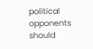political opponents should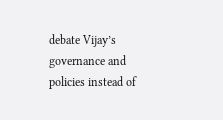debate Vijay’s governance and policies instead of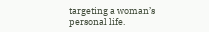targeting a woman’s personal life.